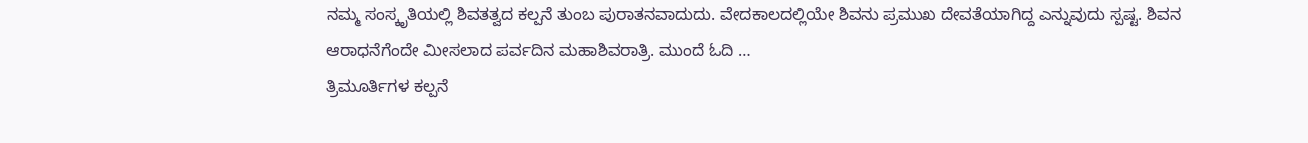ನಮ್ಮ ಸಂಸ್ಕೃತಿಯಲ್ಲಿ ಶಿವತತ್ವದ ಕಲ್ಪನೆ ತುಂಬ ಪುರಾತನವಾದುದು. ವೇದಕಾಲದಲ್ಲಿಯೇ ಶಿವನು ಪ್ರಮುಖ ದೇವತೆಯಾಗಿದ್ದ ಎನ್ನುವುದು ಸ್ಪಷ್ಟ. ಶಿವನ ಆರಾಧನೆಗೆಂದೇ ಮೀಸಲಾದ ಪರ್ವದಿನ ಮಹಾಶಿವರಾತ್ರಿ. ಮುಂದೆ ಓದಿ …
ತ್ರಿಮೂರ್ತಿಗಳ ಕಲ್ಪನೆ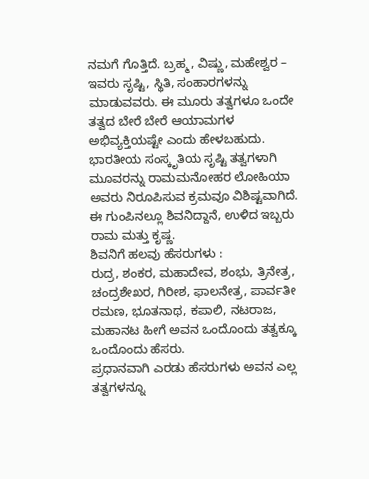ನಮಗೆ ಗೊತ್ತಿದೆ. ಬ್ರಹ್ಮ, ವಿಷ್ಣು, ಮಹೇಶ್ವರ – ಇವರು ಸೃಷ್ಟಿ, ಸ್ಥಿತಿ, ಸಂಹಾರಗಳನ್ನು ಮಾಡುವವರು. ಈ ಮೂರು ತತ್ವಗಳೂ ಒಂದೇ ತತ್ವದ ಬೇರೆ ಬೇರೆ ಆಯಾಮಗಳ ಅಭಿವ್ಯಕ್ತಿಯಷ್ಟೇ ಎಂದು ಹೇಳಬಹುದು. ಭಾರತೀಯ ಸಂಸ್ಕೃತಿಯ ಸೃಷ್ಟಿ ತತ್ವಗಳಾಗಿ ಮೂವರನ್ನು ರಾಮಮನೋಹರ ಲೋಹಿಯಾ ಅವರು ನಿರೂಪಿಸುವ ಕ್ರಮವೂ ವಿಶಿಷ್ಟವಾಗಿದೆ. ಈ ಗುಂಪಿನಲ್ಲೂ ಶಿವನಿದ್ದಾನೆ, ಉಳಿದ ಇಬ್ಬರು ರಾಮ ಮತ್ತು ಕೃಷ್ಣ.
ಶಿವನಿಗೆ ಹಲವು ಹೆಸರುಗಳು :
ರುದ್ರ, ಶಂಕರ, ಮಹಾದೇವ, ಶಂಭು, ತ್ರಿನೇತ್ರ, ಚಂದ್ರಶೇಖರ, ಗಿರೀಶ, ಫಾಲನೇತ್ರ, ಪಾರ್ವತೀ ರಮಣ, ಭೂತನಾಥ, ಕಪಾಲಿ, ನಟರಾಜ, ಮಹಾನಟ ಹೀಗೆ ಅವನ ಒಂದೊಂದು ತತ್ವಕ್ಕೂ ಒಂದೊಂದು ಹೆಸರು.
ಪ್ರಧಾನವಾಗಿ ಎರಡು ಹೆಸರುಗಳು ಅವನ ಎಲ್ಲ ತತ್ವಗಳನ್ನೂ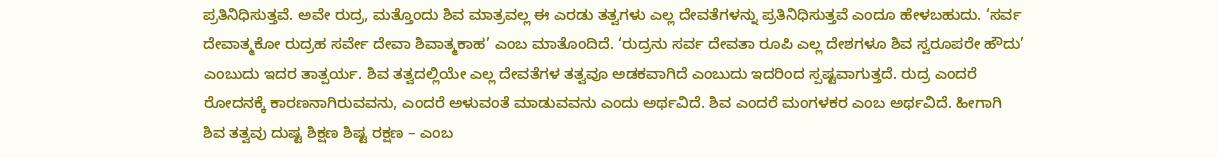ಪ್ರತಿನಿಧಿಸುತ್ತವೆ. ಅವೇ ರುದ್ರ, ಮತ್ತೊಂದು ಶಿವ ಮಾತ್ರವಲ್ಲ ಈ ಎರಡು ತತ್ವಗಳು ಎಲ್ಲ ದೇವತೆಗಳನ್ನು ಪ್ರತಿನಿಧಿಸುತ್ತವೆ ಎಂದೂ ಹೇಳಬಹುದು. ‘ಸರ್ವ ದೇವಾತ್ಮಕೋ ರುದ್ರಹ ಸರ್ವೇ ದೇವಾ ಶಿವಾತ್ಮಕಾಹ’ ಎಂಬ ಮಾತೊಂದಿದೆ. ‘ರುದ್ರನು ಸರ್ವ ದೇವತಾ ರೂಪಿ ಎಲ್ಲ ದೇಶಗಳೂ ಶಿವ ಸ್ವರೂಪರೇ ಹೌದು’ ಎಂಬುದು ಇದರ ತಾತ್ಪರ್ಯ. ಶಿವ ತತ್ವದಲ್ಲಿಯೇ ಎಲ್ಲ ದೇವತೆಗಳ ತತ್ವವೂ ಅಡಕವಾಗಿದೆ ಎಂಬುದು ಇದರಿಂದ ಸ್ಪಷ್ಟವಾಗುತ್ತದೆ. ರುದ್ರ ಎಂದರೆ ರೋದನಕ್ಕೆ ಕಾರಣನಾಗಿರುವವನು, ಎಂದರೆ ಅಳುವಂತೆ ಮಾಡುವವನು ಎಂದು ಅರ್ಥವಿದೆ. ಶಿವ ಎಂದರೆ ಮಂಗಳಕರ ಎಂಬ ಅರ್ಥವಿದೆ. ಹೀಗಾಗಿ ಶಿವ ತತ್ವವು ದುಷ್ಟ ಶಿಕ್ಷಣ ಶಿಷ್ಟ ರಕ್ಷಣ – ಎಂಬ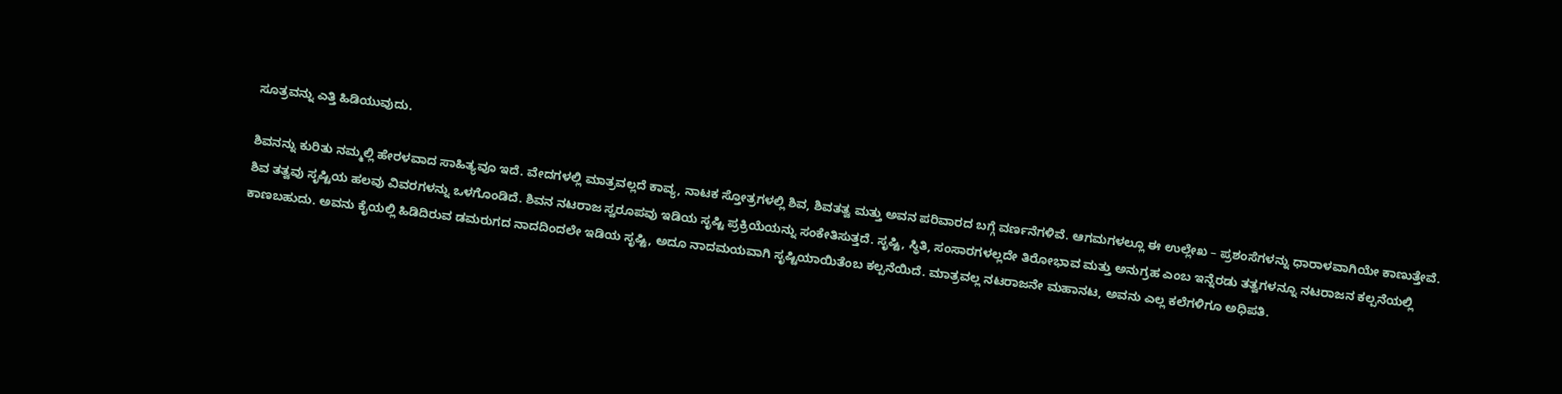ಸೂತ್ರವನ್ನು ಎತ್ತಿ ಹಿಡಿಯುವುದು.

ಶಿವನನ್ನು ಕುರಿತು ನಮ್ಮಲ್ಲಿ ಹೇರಳವಾದ ಸಾಹಿತ್ಯವೂ ಇದೆ. ವೇದಗಳಲ್ಲಿ ಮಾತ್ರವಲ್ಲದೆ ಕಾವ್ಯ, ನಾಟಕ ಸ್ತೋತ್ರಗಳಲ್ಲಿ ಶಿವ, ಶಿವತತ್ವ ಮತ್ತು ಅವನ ಪರಿವಾರದ ಬಗ್ಗೆ ವರ್ಣನೆಗಳಿವೆ. ಆಗಮಗಳಲ್ಲೂ ಈ ಉಲ್ಲೇಖ – ಪ್ರಶಂಸೆಗಳನ್ನು ಧಾರಾಳವಾಗಿಯೇ ಕಾಣುತ್ತೇವೆ.
ಶಿವ ತತ್ವವು ಸೃಷ್ಟಿಯ ಹಲವು ವಿವರಗಳನ್ನು ಒಳಗೊಂಡಿದೆ. ಶಿವನ ನಟರಾಜ ಸ್ವರೂಪವು ಇಡಿಯ ಸೃಷ್ಟಿ ಪ್ರಕ್ರಿಯೆಯನ್ನು ಸಂಕೇತಿಸುತ್ತದೆ. ಸೃಷ್ಟಿ, ಸ್ಥಿತಿ, ಸಂಸಾರಗಳಲ್ಲದೇ ತಿರೋಭಾವ ಮತ್ತು ಅನುಗ್ರಹ ಎಂಬ ಇನ್ನೆರಡು ತತ್ವಗಳನ್ನೂ ನಟರಾಜನ ಕಲ್ಪನೆಯಲ್ಲಿ ಕಾಣಬಹುದು. ಅವನು ಕೈಯಲ್ಲಿ ಹಿಡಿದಿರುವ ಡಮರುಗದ ನಾದದಿಂದಲೇ ಇಡಿಯ ಸೃಷ್ಟಿ, ಅದೂ ನಾದಮಯವಾಗಿ ಸೃಷ್ಟಿಯಾಯಿತೆಂಬ ಕಲ್ಪನೆಯಿದೆ. ಮಾತ್ರವಲ್ಲ ನಟರಾಜನೇ ಮಹಾನಟ, ಅವನು ಎಲ್ಲ ಕಲೆಗಳಿಗೂ ಅಧಿಪತಿ.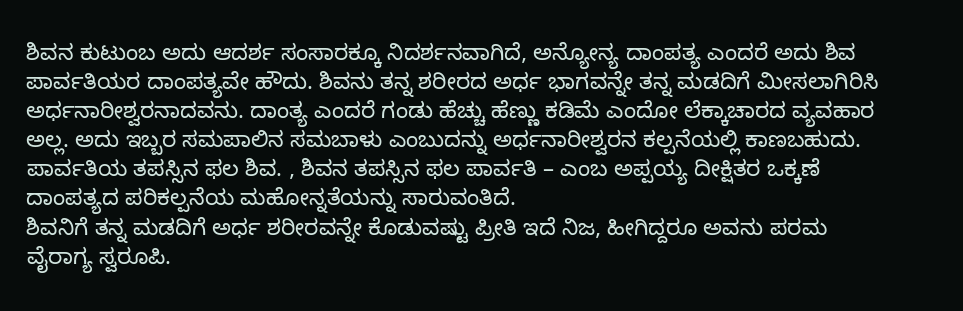ಶಿವನ ಕುಟುಂಬ ಅದು ಆದರ್ಶ ಸಂಸಾರಕ್ಕೂ ನಿದರ್ಶನವಾಗಿದೆ, ಅನ್ಯೋನ್ಯ ದಾಂಪತ್ಯ ಎಂದರೆ ಅದು ಶಿವ ಪಾರ್ವತಿಯರ ದಾಂಪತ್ಯವೇ ಹೌದು. ಶಿವನು ತನ್ನ ಶರೀರದ ಅರ್ಧ ಭಾಗವನ್ನೇ ತನ್ನ ಮಡದಿಗೆ ಮೀಸಲಾಗಿರಿಸಿ ಅರ್ಧನಾರೀಶ್ವರನಾದವನು. ದಾಂತ್ಯ ಎಂದರೆ ಗಂಡು ಹೆಚ್ಚು ಹೆಣ್ಣು ಕಡಿಮೆ ಎಂದೋ ಲೆಕ್ಕಾಚಾರದ ವ್ಯವಹಾರ ಅಲ್ಲ. ಅದು ಇಬ್ಬರ ಸಮಪಾಲಿನ ಸಮಬಾಳು ಎಂಬುದನ್ನು ಅರ್ಧನಾರೀಶ್ವರನ ಕಲ್ಪನೆಯಲ್ಲಿ ಕಾಣಬಹುದು. ಪಾರ್ವತಿಯ ತಪಸ್ಸಿನ ಫಲ ಶಿವ. , ಶಿವನ ತಪಸ್ಸಿನ ಫಲ ಪಾರ್ವತಿ – ಎಂಬ ಅಪ್ಪಯ್ಯ ದೀಕ್ಷಿತರ ಒಕ್ಕಣೆ ದಾಂಪತ್ಯದ ಪರಿಕಲ್ಪನೆಯ ಮಹೋನ್ನತೆಯನ್ನು ಸಾರುವಂತಿದೆ.
ಶಿವನಿಗೆ ತನ್ನ ಮಡದಿಗೆ ಅರ್ಧ ಶರೀರವನ್ನೇ ಕೊಡುವಷ್ಟು ಪ್ರೀತಿ ಇದೆ ನಿಜ, ಹೀಗಿದ್ದರೂ ಅವನು ಪರಮ ವೈರಾಗ್ಯ ಸ್ವರೂಪಿ.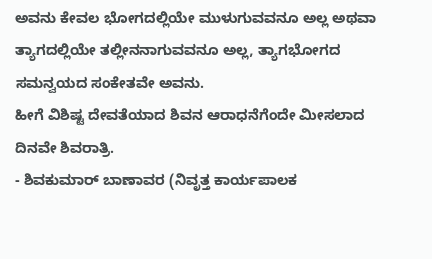ಅವನು ಕೇವಲ ಭೋಗದಲ್ಲಿಯೇ ಮುಳುಗುವವನೂ ಅಲ್ಲ ಅಥವಾ ತ್ಯಾಗದಲ್ಲಿಯೇ ತಲ್ಲೀನನಾಗುವವನೂ ಅಲ್ಲ, ತ್ಯಾಗಭೋಗದ ಸಮನ್ವಯದ ಸಂಕೇತವೇ ಅವನು.
ಹೀಗೆ ವಿಶಿಷ್ಟ ದೇವತೆಯಾದ ಶಿವನ ಆರಾಧನೆಗೆಂದೇ ಮೀಸಲಾದ ದಿನವೇ ಶಿವರಾತ್ರಿ.
- ಶಿವಕುಮಾರ್ ಬಾಣಾವರ (ನಿವೃತ್ತ ಕಾರ್ಯಪಾಲಕ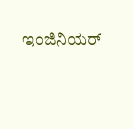ಇಂಜಿನಿಯರ್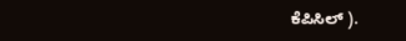ಕೆಪಿಸಿಲ್ ).